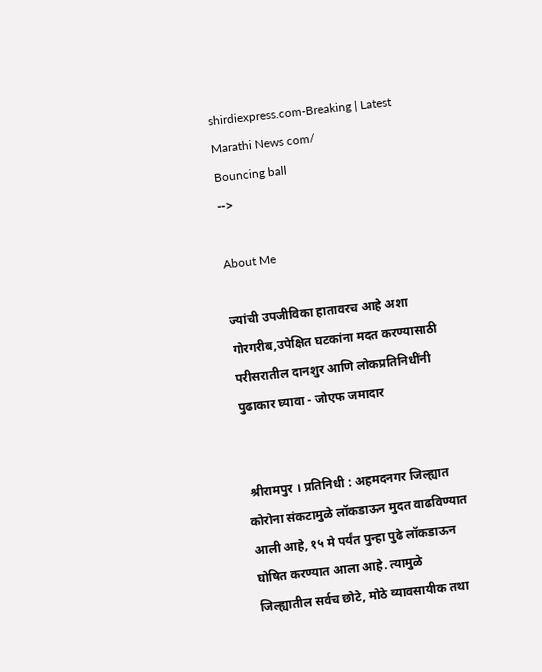shirdiexpress.com-Breaking | Latest Marathi News com/
Bouncing ball
-->

About Me

ज्यांची उपजीविका हातावरच आहे अशा गोरगरीब,उपेक्षित घटकांना मदत करण्यासाठी परीसरातील दानशुर आणि लोकप्रतिनिधींनी पुढाकार घ्यावा - जोएफ जमादार


 श्रीरामपुर । प्रतिनिधी : अहमदनगर जिल्ह्यात कोरोना संकटामुळे लॉकडाऊन मुदत वाढविण्यात आली आहे, १५ मे पर्यंत पुन्हा पुढे लॉकडाऊन घोषित करण्यात आला आहे. त्यामुळे जिल्ह्यातील सर्वच छोटे, मोठे व्यावसायीक तथा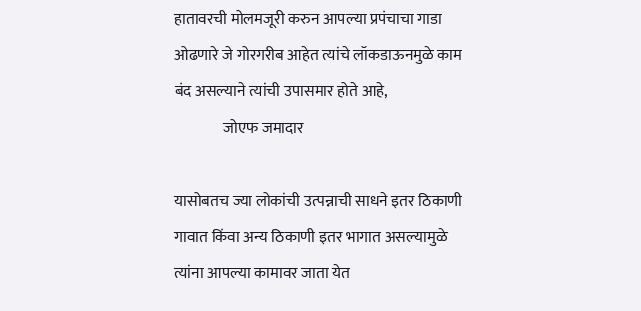हातावरची मोलमजूरी करुन आपल्या प्रपंचाचा गाडा ओढणारे जे गोरगरीब आहेत त्यांचे लॉकडाऊनमुळे काम बंद असल्याने त्यांची उपासमार होते आहे,
                जोएफ जमादार

यासोबतच ज्या लोकांची उत्पन्नाची साधने इतर ठिकाणी गावात किंवा अन्य ठिकाणी इतर भागात असल्यामुळे त्यांना आपल्या कामावर जाता येत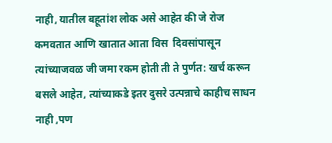नाही, यातील बहूतांश लोक असे आहेत की जे रोज कमवतात आणि खातात आता विस  दिवसांपासून त्यांच्याजवळ जी जमा रकम होती ती ते पुर्णत: खर्च करून बसले आहेत, त्यांच्याकडे इतर दुसरे उत्पन्नाचे काहीच साधन नाही ,पण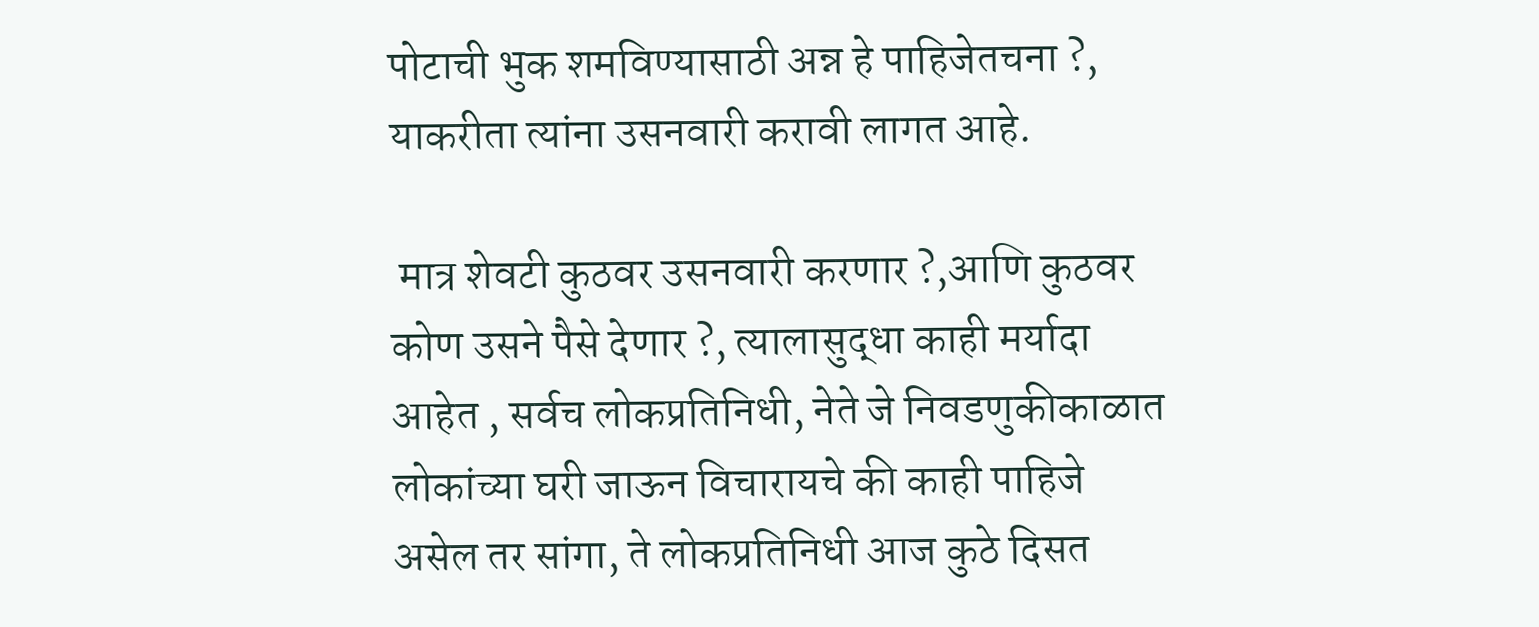पोटाची भुक शमविण्यासाठी अन्न हे पाहिजेतचना ?, याकरीता त्यांना उसनवारी करावी लागत आहे.

 मात्र शेवटी कुठवर उसनवारी करणार ?,आणि कुठवर कोण उसने पैसे देणार ?, त्यालासुद्धा काही मर्यादा आहेत , सर्वच लोकप्रतिनिधी, नेते जे निवडणुकीकाळात लोकांच्या घरी जाऊन विचारायचे की काही पाहिजे असेल तर सांगा, ते लोकप्रतिनिधी आज कुठे दिसत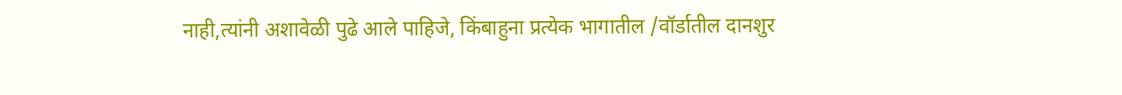नाही,त्यांनी अशावेळी पुढे आले पाहिजे, किंबाहुना प्रत्येक भागातील /वॉर्डातील दानशुर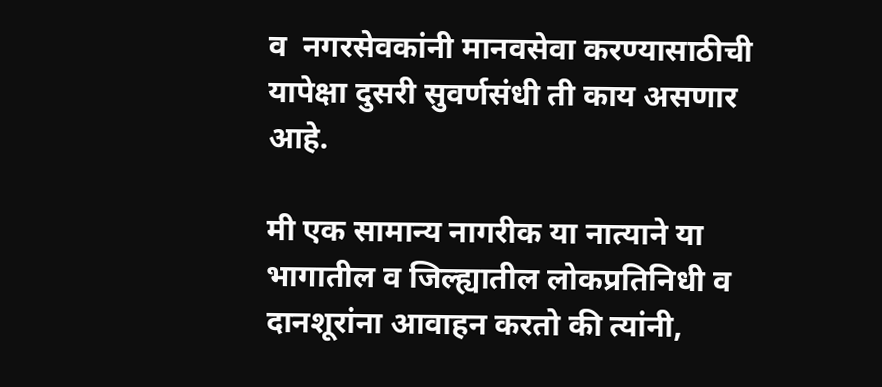व  नगरसेवकांनी मानवसेवा करण्यासाठीची यापेक्षा दुसरी सुवर्णसंधी ती काय असणार आहे.

मी एक सामान्य नागरीक या नात्याने या भागातील व जिल्ह्यातील लोकप्रतिनिधी व दानशूरांना आवाहन करतो की त्यांनी,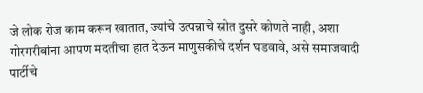जे लोक रोज काम करून खातात, ज्यांचे उत्पन्नाचे स्रोत दुसरे कोणते नाही, अशा गोरगरीबांना आपण मदतीचा हात देऊन माणुसकीचे दर्शन घडवावे, असे समाजवादी पार्टीचे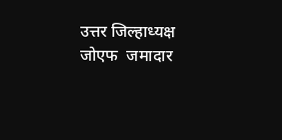उत्तर जिल्हाध्यक्ष जोएफ  जमादार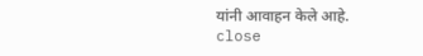यांनी आवाहन केले आहे.
close